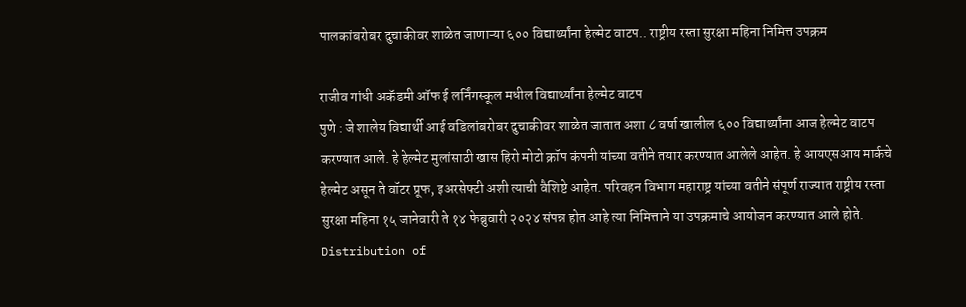पालकांबरोबर दुचाकीवर शाळेत जाणाऱ्या ६०० विद्यार्थ्यांना हेल्मेट वाटप.. राष्ट्रीय रस्ता सुरक्षा महिना निमित्त उपक्रम

राजीव गांधी अकॅडमी ऑफ ई लर्निंगस्कूल मधील विद्यार्थ्यांना हेल्मेट वाटप
पुणे : जे शालेय विद्यार्थी आई वडिलांबरोबर दुचाकीवर शाळेत जातात अशा ८ वर्षा खालील ६०० विद्यार्थ्यांना आज हेल्मेट वाटप करण्यात आले. हे हेल्मेट मुलांसाठी खास हिरो मोटो क्रॉप कंपनी यांच्या वतीने तयार करण्यात आलेले आहेत. हे आयएसआय मार्कचे हेल्मेट असून ते वॉटर प्रूफ, इअरसेफ्टी अशी त्याची वैशिष्टे आहेत. परिवहन विभाग महाराष्ट्र यांच्या वतीने संपूर्ण राज्यात राष्ट्रीय रस्ता सुरक्षा महिना १५ जानेवारी ते १४ फेब्रुवारी २०२४ संपन्न होत आहे त्या निमित्ताने या उपक्रमाचे आयोजन करण्यात आले होते. Distribution of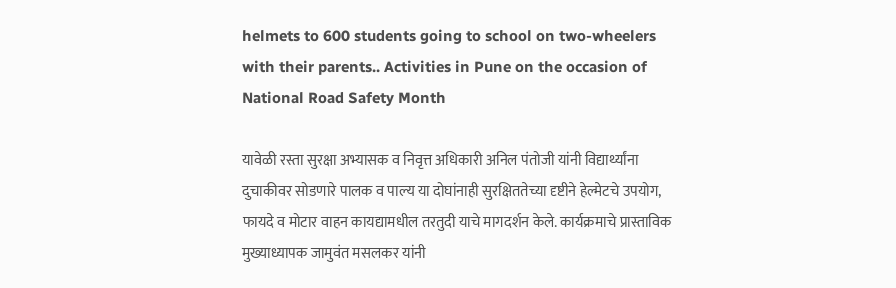helmets to 600 students going to school on two-wheelers with their parents.. Activities in Pune on the occasion of National Road Safety Month

यावेळी रस्ता सुरक्षा अभ्यासक व निवृत्त अधिकारी अनिल पंतोजी यांनी विद्यार्थ्यांना दुचाकीवर सोडणारे पालक व पाल्य या दोघांनाही सुरक्षिततेच्या दृष्टीने हेल्मेटचे उपयोग, फायदे व मोटार वाहन कायद्यामधील तरतुदी याचे मागदर्शन केले. कार्यक्रमाचे प्रास्ताविक मुख्याध्यापक जामुवंत मसलकर यांनी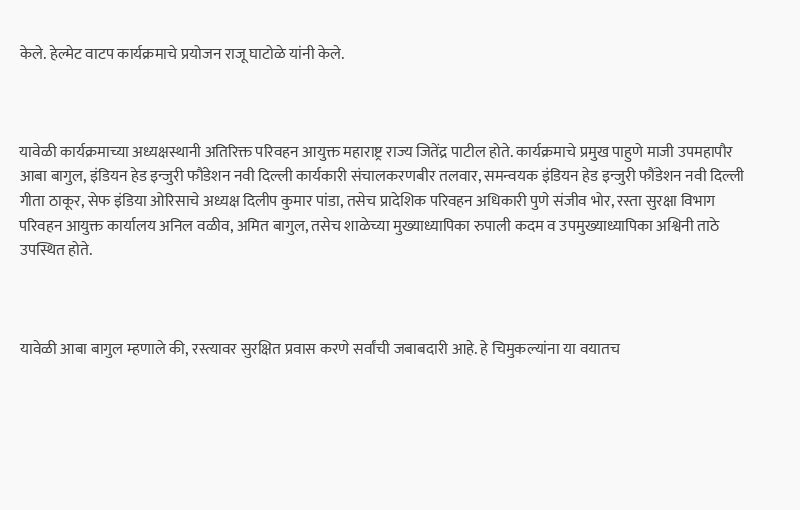केले. हेल्मेट वाटप कार्यक्रमाचे प्रयोजन राजू घाटोळे यांनी केले.



यावेळी कार्यक्रमाच्या अध्यक्षस्थानी अतिरिक्त परिवहन आयुक्त महाराष्ट्र राज्य जितेंद्र पाटील होते. कार्यक्रमाचे प्रमुख पाहुणे माजी उपमहापौर आबा बागुल, इंडियन हेड इन्जुरी फौंडेशन नवी दिल्ली कार्यकारी संचालकरणबीर तलवार, समन्वयक इंडियन हेड इन्जुरी फौंडेशन नवी दिल्ली गीता ठाकूर, सेफ इंडिया ओरिसाचे अध्यक्ष दिलीप कुमार पांडा, तसेच प्रादेशिक परिवहन अधिकारी पुणे संजीव भोर, रस्ता सुरक्षा विभाग परिवहन आयुक्त कार्यालय अनिल वळीव, अमित बागुल, तसेच शाळेच्या मुख्याध्यापिका रुपाली कदम व उपमुख्याध्यापिका अश्विनी ताठे उपस्थित होते.



यावेळी आबा बागुल म्हणाले की, रस्त्यावर सुरक्षित प्रवास करणे सर्वांची जबाबदारी आहे. हे चिमुकल्यांना या वयातच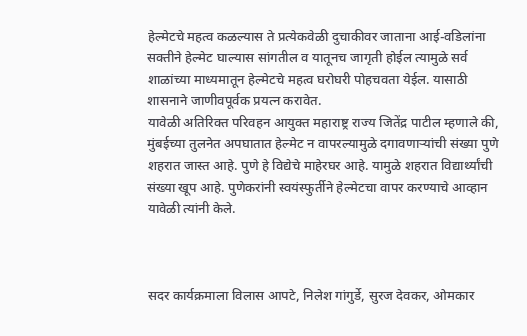हेल्मेटचे महत्व कळल्यास ते प्रत्येकवेळी दुचाकीवर जाताना आई-वडिलांना सक्तीने हेल्मेट घाल्यास सांगतील व यातूनच जागृती होईल त्यामुळे सर्व शाळांच्या माध्यमातून हेल्मेटचे महत्व घरोघरी पोहचवता येईल. यासाठी शासनाने जाणीवपूर्वक प्रयत्न करावेत.
यावेळी अतिरिक्त परिवहन आयुक्त महाराष्ट्र राज्य जितेंद्र पाटील म्हणाले की, मुंबईच्या तुलनेत अपघातात हेल्मेट न वापरल्यामुळे दगावणाऱ्यांची संख्या पुणे शहरात जास्त आहे. पुणे हे विद्येचे माहेरघर आहे. यामुळे शहरात विद्यार्थ्यांची संख्या खूप आहे. पुणेकरांनी स्वयंस्फुर्तीने हेल्मेटचा वापर करण्याचे आव्हान यावेळी त्यांनी केले.



सदर कार्यक्रमाला विलास आपटे, निलेश गांगुर्डे, सुरज देवकर, ओमकार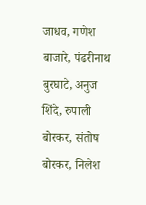जाधव, गणेश बाजारे, पंढरीनाथ बुरघाटे, अनुज शिंदे, रुपाली बोरकर, संतोष बोरकर, निलेश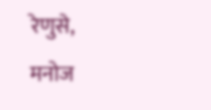रेणुसे, मनोज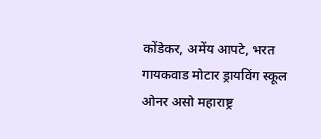कोंडेकर, अमेंय आपटे, भरत गायकवाड मोटार ड्रायविंग स्कूल ओनर असो महाराष्ट्र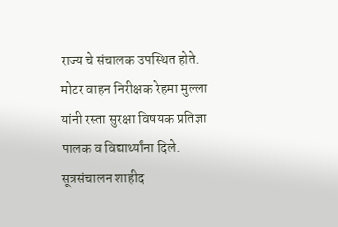राज्य चे संचालक उपस्थित होते. मोटर वाहन निरीक्षक रेहमा मुल्ला यांनी रस्ता सुरक्षा विषयक प्रतिज्ञा पालक व विद्यार्थ्यांना दिले. सूत्रसंचालन शाहीद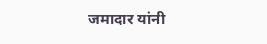जमादार यांनी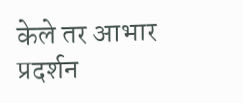केले तर आभार प्रदर्शन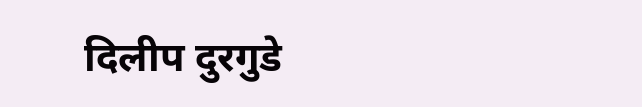दिलीप दुरगुडे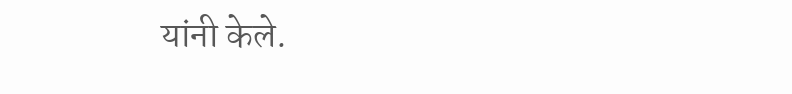यांनी केले.